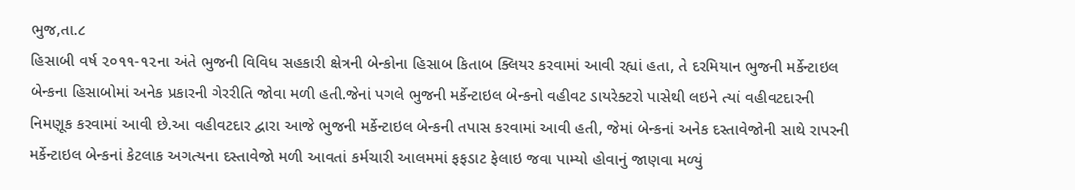ભુજ,તા.૮
હિસાબી વર્ષ ૨૦૧૧-૧૨ના અંતે ભુજની વિવિધ સહકારી ક્ષેત્રની બેન્કોના હિસાબ કિતાબ ક્લિયર કરવામાં આવી રહ્યાં હતા, તે દરમિયાન ભુજની મર્કેન્ટાઇલ બેન્કના હિસાબોમાં અનેક પ્રકારની ગેરરીતિ જોવા મળી હતી.જેનાં પગલે ભુજની મર્કેન્ટાઇલ બેન્કનો વહીવટ ડાયરેક્ટરો પાસેથી લઇને ત્યાં વહીવટદારની નિમણૂક કરવામાં આવી છે.આ વહીવટદાર દ્વારા આજે ભુજની મર્કેન્ટાઇલ બેન્કની તપાસ કરવામાં આવી હતી, જેમાં બેન્કનાં અનેક દસ્તાવેજોની સાથે રાપરની મર્કેન્ટાઇલ બેન્કનાં કેટલાક અગત્યના દસ્તાવેજો મળી આવતાં કર્મચારી આલમમાં ફફડાટ ફેલાઇ જવા પામ્યો હોવાનું જાણવા મળ્યું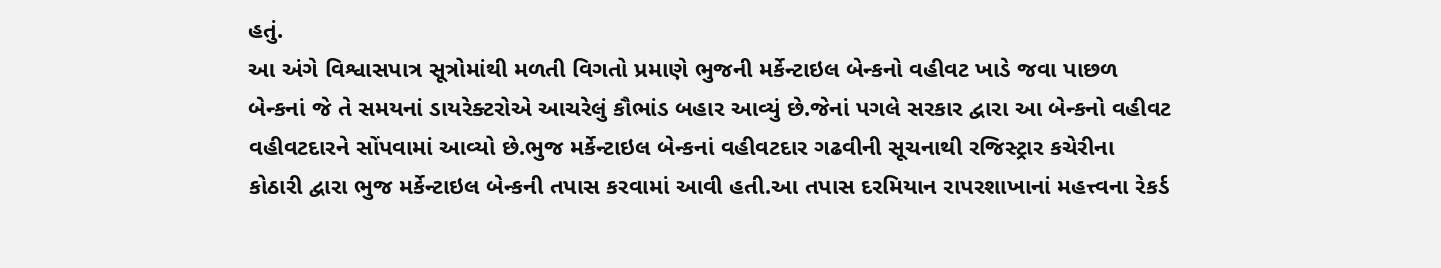હતું.
આ અંગે વિશ્વાસપાત્ર સૂત્રોમાંથી મળતી વિગતો પ્રમાણે ભુજની મર્કેન્ટાઇલ બેન્કનો વહીવટ ખાડે જવા પાછળ બેન્કનાં જે તે સમયનાં ડાયરેક્ટરોએ આચરેલું કૌભાંડ બહાર આવ્યું છે.જેનાં પગલે સરકાર દ્વારા આ બેન્કનો વહીવટ વહીવટદારને સોંપવામાં આવ્યો છે.ભુજ મર્કેન્ટાઇલ બેન્કનાં વહીવટદાર ગઢવીની સૂચનાથી રજિસ્ટ્રાર કચેરીના કોઠારી દ્વારા ભુજ મર્કેન્ટાઇલ બેન્કની તપાસ કરવામાં આવી હતી.આ તપાસ દરમિયાન રાપરશાખાનાં મહત્ત્વના રેકર્ડ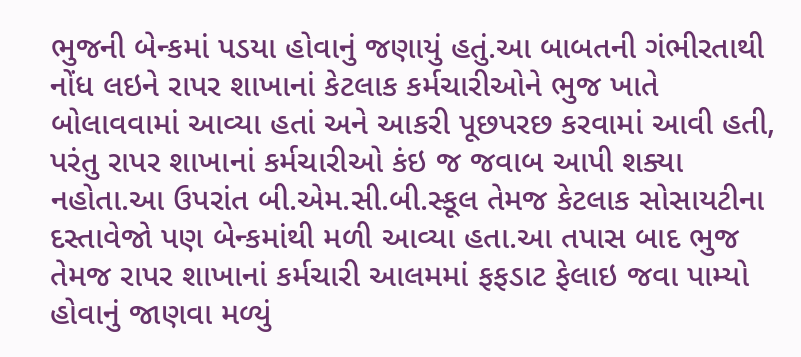ભુજની બેન્કમાં પડયા હોવાનું જણાયું હતું.આ બાબતની ગંભીરતાથી નોંધ લઇને રાપર શાખાનાં કેટલાક કર્મચારીઓને ભુજ ખાતે બોલાવવામાં આવ્યા હતાં અને આકરી પૂછપરછ કરવામાં આવી હતી, પરંતુ રાપર શાખાનાં કર્મચારીઓ કંઇ જ જવાબ આપી શક્યા નહોતા.આ ઉપરાંત બી.એમ.સી.બી.સ્કૂલ તેમજ કેટલાક સોસાયટીના દસ્તાવેજો પણ બેન્કમાંથી મળી આવ્યા હતા.આ તપાસ બાદ ભુજ તેમજ રાપર શાખાનાં કર્મચારી આલમમાં ફફડાટ ફેલાઇ જવા પામ્યો હોવાનું જાણવા મળ્યું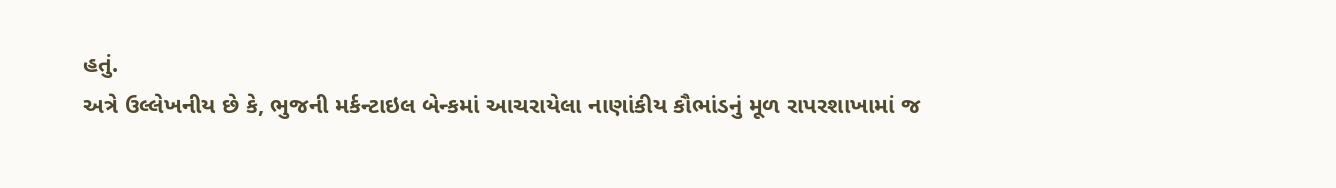હતું.
અત્રે ઉલ્લેખનીય છે કે, ભુજની મર્કન્ટાઇલ બેન્કમાં આચરાયેલા નાણાંકીય કૌભાંડનું મૂળ રાપરશાખામાં જ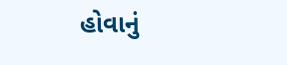હોવાનું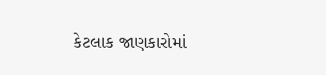કેટલાક જાણકારોમાં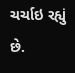ચર્ચાઇ રહ્યું છે.